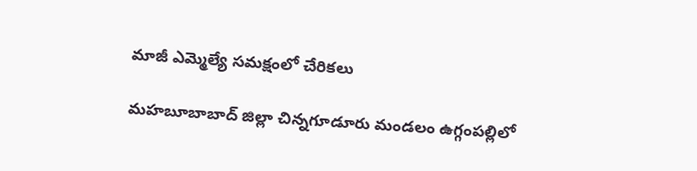మాజీ ఎమ్మెల్యే సమక్షంలో చేరికలు

మహబూబాబాద్ జిల్లా చిన్నగూడూరు మండలం ఉగ్గంపల్లిలో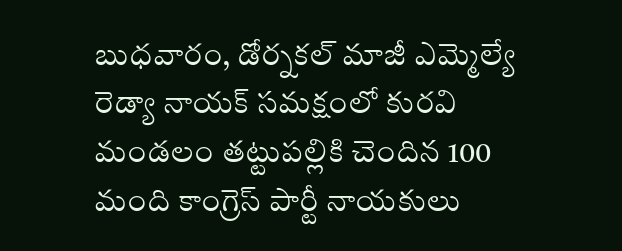బుధవారం, డోర్నకల్ మాజీ ఎమ్మెల్యే రెడ్యా నాయక్ సమక్షంలో కురవి మండలం తట్టుపల్లికి చెందిన 100 మంది కాంగ్రెస్ పార్టీ నాయకులు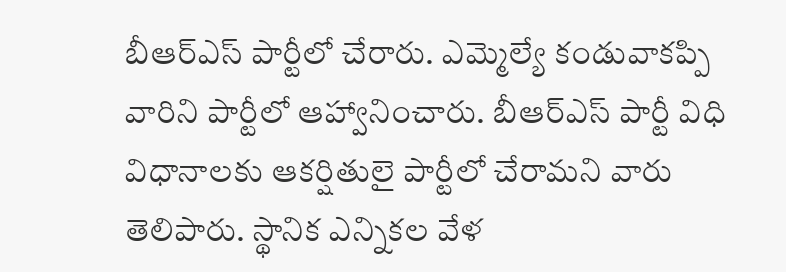బీఆర్ఎస్ పార్టీలో చేరారు. ఎమ్మెల్యే కండువాకప్పి వారిని పార్టీలో ఆహ్వానించారు. బీఆర్ఎస్ పార్టీ విధి విధానాలకు ఆకర్షితులై పార్టీలో చేరామని వారు తెలిపారు. స్థానిక ఎన్నికల వేళ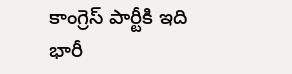కాంగ్రెస్ పార్టీకి ఇది భారీ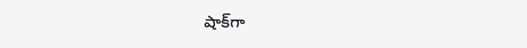షాక్‌గా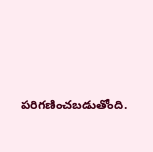పరిగణించబడుతోంది.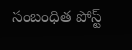సంబంధిత పోస్ట్